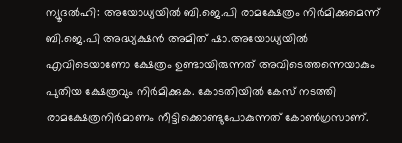ന്യൂദല്‍ഹി: അയോധ്യയില്‍ ബി.ജെ.പി രാമക്ഷേത്രം നിര്‍മിക്കുമെന്ന് ബി.ജെ.പി അദ്ധ്യക്ഷന്‍ അമിത് ഷാ.അയോധ്യയില്‍ എവിടെയാണോ ക്ഷേത്രം ഉണ്ടായിരുന്നത് അവിടെത്തന്നെയാകും പുതിയ ക്ഷേത്രവും നിര്‍മിക്കുക. കോടതിയില്‍ കേസ് നടത്തി രാമക്ഷേത്രനിര്‍മാണം നീട്ടിക്കൊണ്ടുപോകുന്നത് കോണ്‍ഗ്രസാണ്.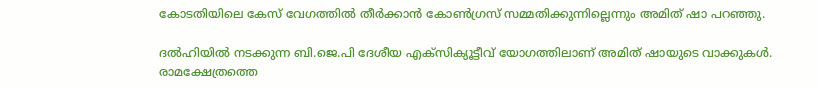കോടതിയിലെ കേസ് വേഗത്തില്‍ തീര്‍ക്കാന്‍ കോണ്‍ഗ്രസ് സമ്മതിക്കുന്നില്ലെന്നും അമിത് ഷാ പറഞ്ഞു.

ദല്‍ഹിയില്‍ നടക്കുന്ന ബി.ജെ.പി ദേശീയ എക്‌സിക്യൂട്ടീവ് യോഗത്തിലാണ് അമിത് ഷായുടെ വാക്കുകള്‍. രാമക്ഷേത്രത്തെ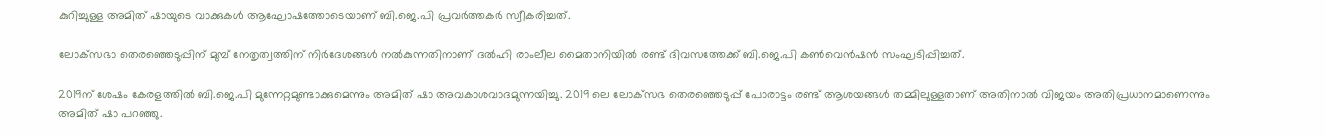കുറിച്ചുള്ള അമിത് ഷായുടെ വാക്കുകള്‍ ആഘോഷത്തോടെയാണ് ബി.ജെ.പി പ്രവര്‍ത്തകര്‍ സ്വീകരിച്ചത്.

ലോക്‌സഭാ തെരഞ്ഞെടുപ്പിന് മുമ്പ് നേതൃത്വത്തിന് നിര്‍ദേശങ്ങള്‍ നല്‍കുന്നതിനാണ് ദല്‍ഹി രാംലീല മൈതാനിയില്‍ രണ്ട് ദിവസത്തേക്ക് ബി.ജെ.പി കണ്‍വെന്‍ഷന്‍ സംഘടിപ്പിച്ചത്.

2019ന് ശേഷം കേരളത്തില്‍ ബി.ജെ.പി മുന്നേറ്റമുണ്ടാക്കുമെന്നും അമിത് ഷാ അവകാശവാദമുന്നയിച്ചു. 2019 ലെ ലോക്‌സഭ തെരഞ്ഞെടുപ്പ് പോരാട്ടം രണ്ട് ആശയങ്ങള്‍ തമ്മിലുള്ളതാണ് അതിനാല്‍ വിജയം അതിപ്രധാനമാണെന്നും അമിത് ഷാ പറഞ്ഞു.